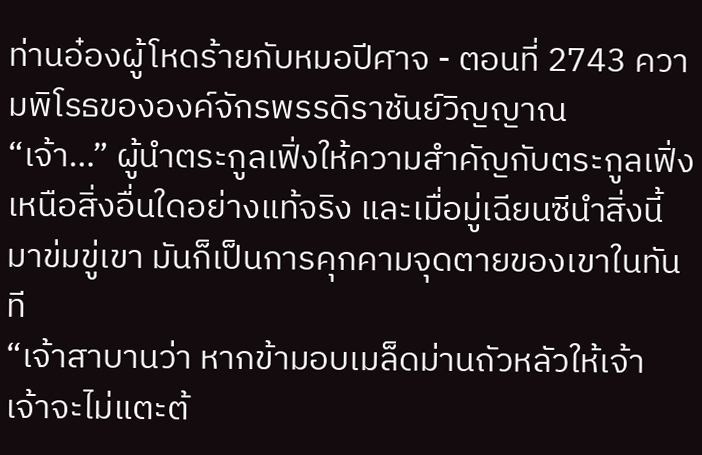ท่านอ๋องผู้โหดร้ายกับหมอปีศาจ - ตอนที่ 2743 ความพิโรธขององค์จักรพรรดิราชันย์วิญญาณ
“เจ้า…” ผู้นำตระกูลเฟิ่งให้ความสำคัญกับตระกูลเฟิ่งเหนือสิ่งอื่นใดอย่างแท้จริง และเมื่อมู่เฉียนซีนำสิ่งนี้มาข่มขู่เขา มันก็เป็นการคุกคามจุดตายของเขาในทันที
“เจ้าสาบานว่า หากข้ามอบเมล็ดม่านถัวหลัวให้เจ้า เจ้าจะไม่แตะต้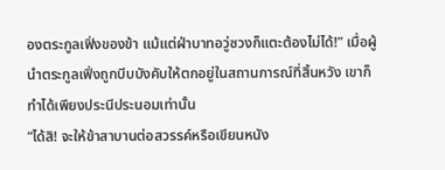องตระกูลเฟิ่งของข้า แม้แต่ฝ่าบาทอวู่ซวงก็แตะต้องไม่ได้!” เมื่อผู้นำตระกูลเฟิ่งถูกบีบบังคับให้ตกอยู่ในสถานการณ์ที่สิ้นหวัง เขาก็ทำได้เพียงประนีประนอมเท่านั้น
“ได้สิ! จะให้ข้าสาบานต่อสวรรค์หรือเขียนหนัง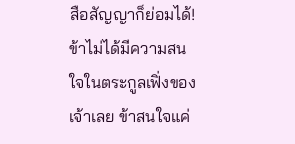สือสัญญาก็ย่อมได้! ข้าไม่ได้มีความสนใจในตระกูลเฟิ่งของเจ้าเลย ข้าสนใจแค่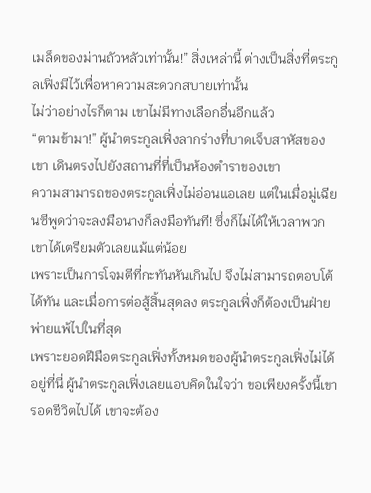เมล็ดของม่านถัวหลัวเท่านั้น!” สิ่งเหล่านี้ ต่างเป็นสิ่งที่ตระกูลเฟิ่งมีไว้เพื่อหาความสะดวกสบายเท่านั้น
ไม่ว่าอย่างไรก็ตาม เขาไม่มีทางเลือกอื่นอีกแล้ว
“ตามข้ามา!” ผู้นำตระกูลเฟิ่งลากร่างที่บาดเจ็บสาหัสของเขา เดินตรงไปยังสถานที่ที่เป็นห้องตำราของเขา
ความสามารถของตระกูลเฟิ่งไม่อ่อนแอเลย แต่ในเมื่อมู่เฉียนซีพูดว่าจะลงมือนางก็ลงมือทันที! ซึ่งก็ไม่ได้ให้เวลาพวกเขาได้เตรียมตัวเลยแม้แต่น้อย
เพราะเป็นการโจมตีที่กะทันหันเกินไป จึงไม่สามารถตอบโต้ได้ทัน และเมื่อการต่อสู้สิ้นสุดลง ตระกูลเฟิ่งก็ต้องเป็นฝ่ายพ่ายแพ้ไปในที่สุด
เพราะยอดฝีมือตระกูลเฟิ่งทั้งหมดของผู้นำตระกูลเฟิ่งไม่ได้อยู่ที่นี่ ผู้นำตระกูลเฟิ่งเลยแอบคิดในใจว่า ขอเพียงครั้งนี้เขารอดชีวิตไปได้ เขาจะต้อง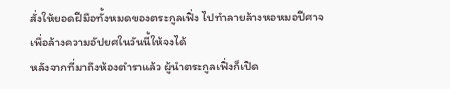สั่งให้ยอดฝีมือทั้งหมดของตระกูลเฟิ่ง ไปทำลายล้างหอหมอปีศาจ เพื่อล้างความอัปยศในวันนี้ให้จงได้
หลังจากที่มาถึงห้องตำราแล้ว ผู้นำตระกูลเฟิ่งก็เปิด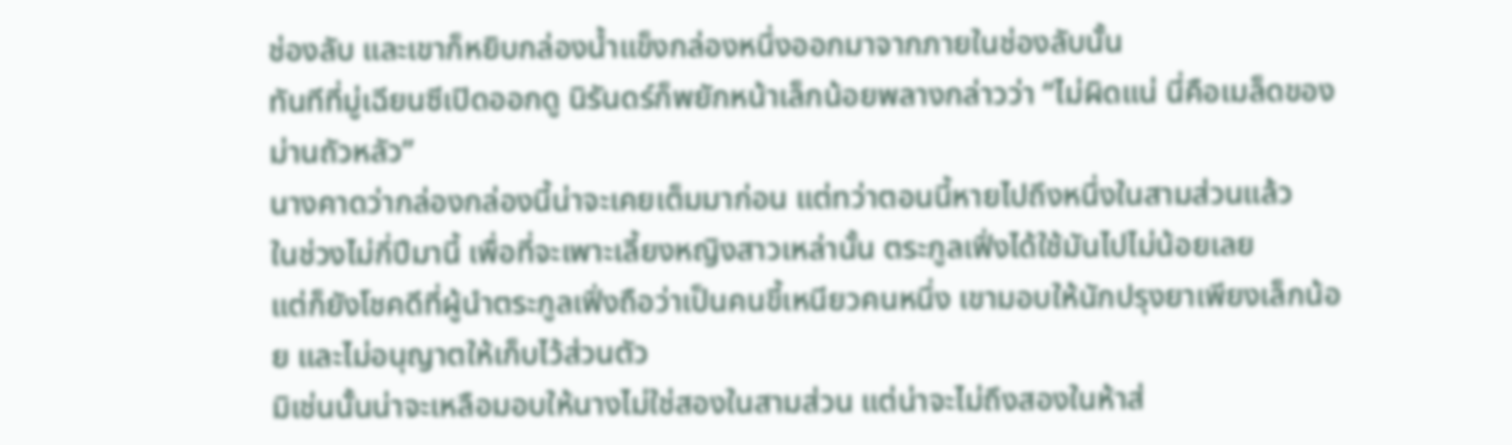ช่องลับ และเขาก็หยิบกล่องน้ำแข็งกล่องหนึ่งออกมาจากภายในช่องลับนั้น
ทันทีที่มู่เฉียนซีเปิดออกดู นิรันดร์ก็พยักหน้าเล็กน้อยพลางกล่าวว่า “ไม่ผิดแน่ นี่คือเมล็ดของม่านถัวหลัว”
นางคาดว่ากล่องกล่องนี้น่าจะเคยเต็มมาก่อน แต่ทว่าตอนนี้หายไปถึงหนึ่งในสามส่วนแล้ว
ในช่วงไม่กี่ปีมานี้ เพื่อที่จะเพาะเลี้ยงหญิงสาวเหล่านั้น ตระกูลเฟิ่งได้ใช้มันไปไม่น้อยเลย
แต่ก็ยังโชคดีที่ผู้นำตระกูลเฟิ่งถือว่าเป็นคนขี้เหนียวคนหนึ่ง เขามอบให้นักปรุงยาเพียงเล็กน้อย และไม่อนุญาตให้เก็บไว้ส่วนตัว
มิเช่นนั้นน่าจะเหลือมอบให้นางไม่ใช่สองในสามส่วน แต่น่าจะไม่ถึงสองในห้าส่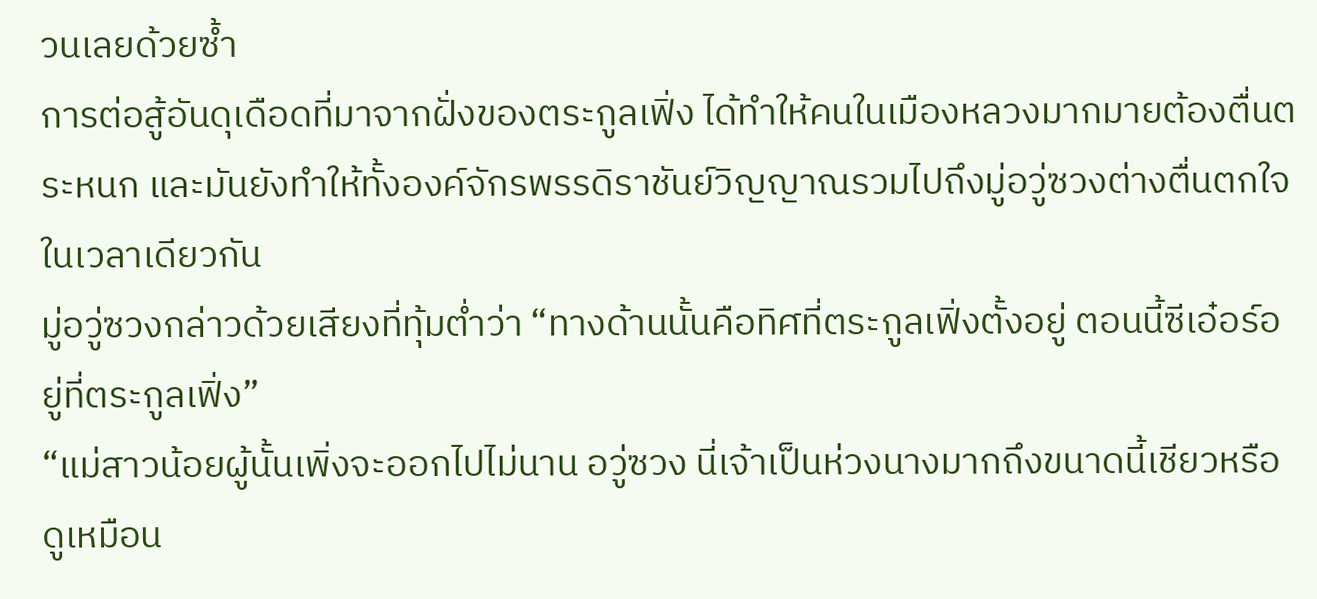วนเลยด้วยซ้ำ
การต่อสู้อันดุเดือดที่มาจากฝั่งของตระกูลเฟิ่ง ได้ทำให้คนในเมืองหลวงมากมายต้องตื่นตระหนก และมันยังทำให้ทั้งองค์จักรพรรดิราชันย์วิญญาณรวมไปถึงมู่อวู่ซวงต่างตื่นตกใจในเวลาเดียวกัน
มู่อวู่ซวงกล่าวด้วยเสียงที่ทุ้มต่ำว่า “ทางด้านนั้นคือทิศที่ตระกูลเฟิ่งตั้งอยู่ ตอนนี้ซีเอ๋อร์อยู่ที่ตระกูลเฟิ่ง”
“แม่สาวน้อยผู้นั้นเพิ่งจะออกไปไม่นาน อวู่ซวง นี่เจ้าเป็นห่วงนางมากถึงขนาดนี้เชียวหรือ ดูเหมือน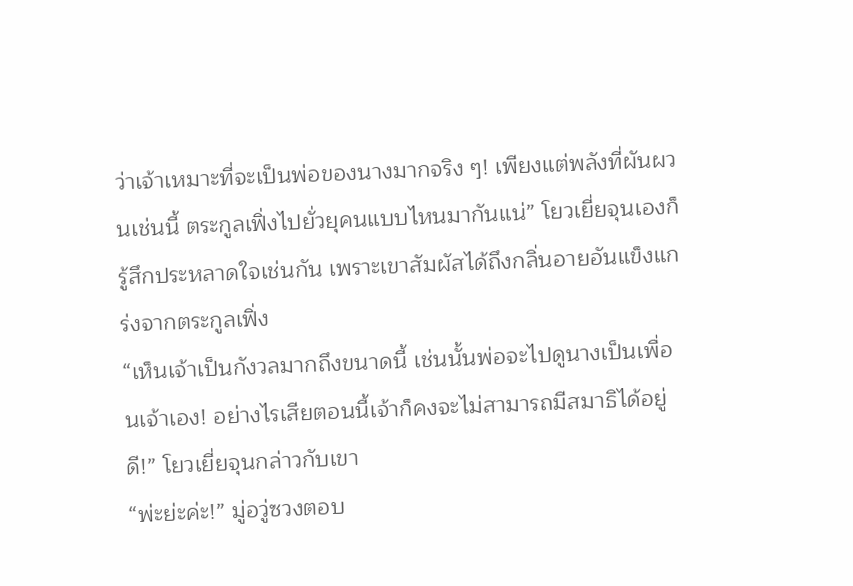ว่าเจ้าเหมาะที่จะเป็นพ่อของนางมากจริง ๆ! เพียงแต่พลังที่ผันผวนเช่นนี้ ตระกูลเฟิ่งไปยั่วยุคนแบบไหนมากันแน่” โยวเยี่ยจุนเองก็รู้สึกประหลาดใจเช่นกัน เพราะเขาสัมผัสได้ถึงกลิ่นอายอันแข็งแกร่งจากตระกูลเฟิ่ง
“เห็นเจ้าเป็นกังวลมากถึงขนาดนี้ เช่นนั้นพ่อจะไปดูนางเป็นเพื่อนเจ้าเอง! อย่างไรเสียตอนนี้เจ้าก็คงจะไม่สามารถมีสมาธิได้อยู่ดี!” โยวเยี่ยจุนกล่าวกับเขา
“พ่ะย่ะค่ะ!” มู่อวู่ซวงตอบ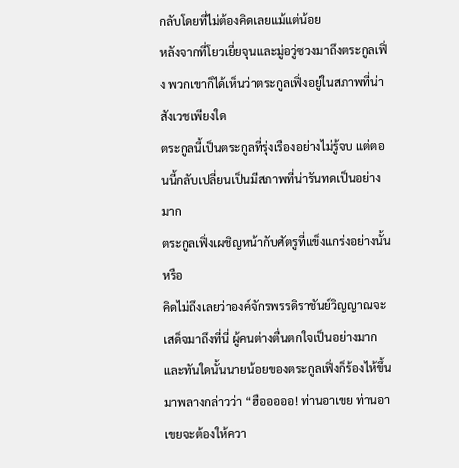กลับโดยที่ไม่ต้องคิดเลยแม้แต่น้อย
หลังจากที่โยวเยี่ยจุนและมู่อวู่ซวงมาถึงตระกูลเฟิ่ง พวกเขาก็ได้เห็นว่าตระกูลเฟิ่งอยู่ในสภาพที่น่าสังเวชเพียงใด
ตระกูลนี้เป็นตระกูลที่รุ่งเรืองอย่างไม่รู้จบ แต่ตอนนี้กลับเปลี่ยนเป็นมีสภาพที่น่ารันทดเป็นอย่างมาก
ตระกูลเฟิ่งเผชิญหน้ากับศัตรูที่แข็งแกร่งอย่างนั้นหรือ
คิดไม่ถึงเลยว่าองค์จักรพรรดิราชันย์วิญญาณจะเสด็จมาถึงที่นี่ ผู้คนต่างตื่นตกใจเป็นอย่างมาก และทันใดนั้นนายน้อยของตระกูลเฟิ่งก็ร้องไห้ขึ้นมาพลางกล่าวว่า “ฮือออออ! ท่านอาเขย ท่านอาเขยจะต้องให้ควา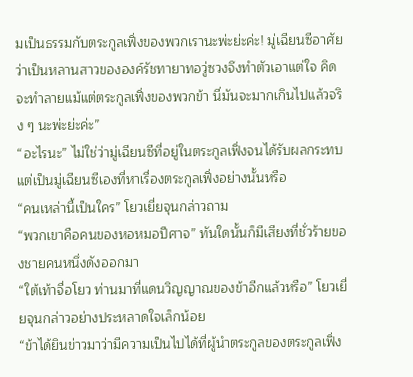มเป็นธรรมกับตระกูลเฟิ่งของพวกเรานะพ่ะย่ะค่ะ! มู่เฉียนซีอาศัยว่าเป็นหลานสาวขององค์รัชทายาทอวู่ซวงจึงทำตัวเอาแต่ใจ คิดจะทำลายแม้แต่ตระกูลเฟิ่งของพวกข้า นี่มันจะมากเกินไปแล้วจริง ๆ นะพ่ะย่ะค่ะ”
“อะไรนะ” ไม่ใช่ว่ามู่เฉียนซีที่อยู่ในตระกูลเฟิ่งจนได้รับผลกระทบ แต่เป็นมู่เฉียนซีเองที่หาเรื่องตระกูลเฟิ่งอย่างนั้นหรือ
“คนเหล่านี้เป็นใคร” โยวเยี่ยจุนกล่าวถาม
“พวกเขาคือคนของหอหมอปีศาจ” ทันใดนั้นก็มีเสียงที่ชั่วร้ายของชายคนหนึ่งดังออกมา
“ใต้เท้าจื่อโยว ท่านมาที่แดนวิญญาณของข้าอีกแล้วหรือ” โยวเยี่ยจุนกล่าวอย่างประหลาดใจเล็กน้อย
“ข้าได้ยินข่าวมาว่ามีความเป็นไปได้ที่ผู้นำตระกูลของตระกูลเฟิ่ง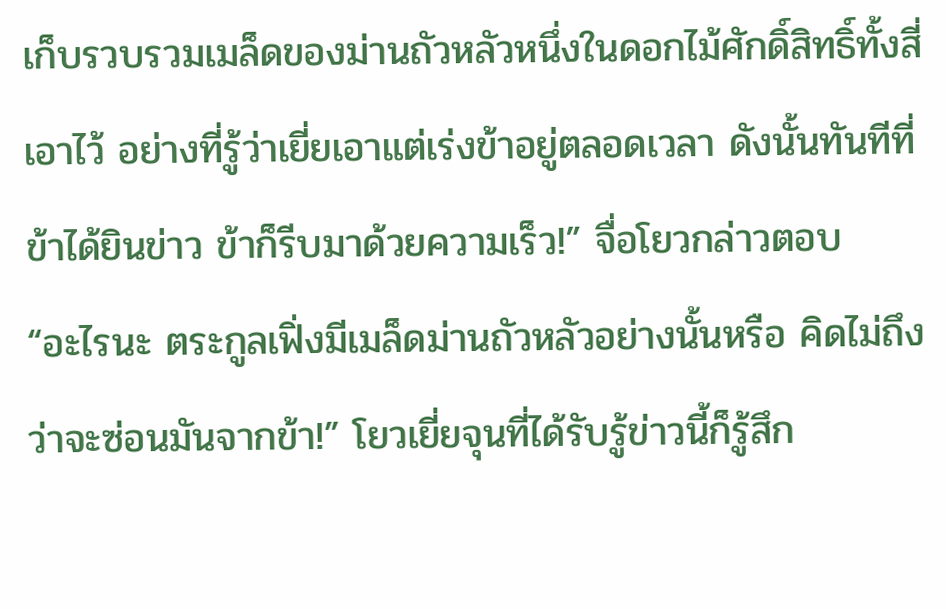เก็บรวบรวมเมล็ดของม่านถัวหลัวหนึ่งในดอกไม้ศักดิ์สิทธิ์ทั้งสี่เอาไว้ อย่างที่รู้ว่าเยี่ยเอาแต่เร่งข้าอยู่ตลอดเวลา ดังนั้นทันทีที่ข้าได้ยินข่าว ข้าก็รีบมาด้วยความเร็ว!” จื่อโยวกล่าวตอบ
“อะไรนะ ตระกูลเฟิ่งมีเมล็ดม่านถัวหลัวอย่างนั้นหรือ คิดไม่ถึงว่าจะซ่อนมันจากข้า!” โยวเยี่ยจุนที่ได้รับรู้ข่าวนี้ก็รู้สึก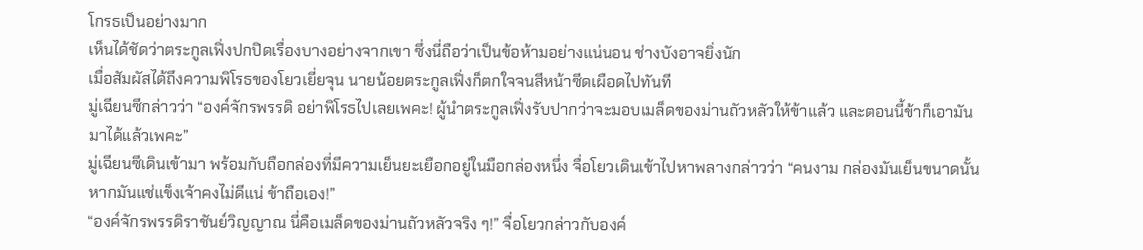โกรธเป็นอย่างมาก
เห็นได้ชัดว่าตระกูลเฟิ่งปกปิดเรื่องบางอย่างจากเขา ซึ่งนี่ถือว่าเป็นข้อห้ามอย่างแน่นอน ช่างบังอาจยิ่งนัก
เมื่อสัมผัสได้ถึงความพิโรธของโยวเยี่ยจุน นายน้อยตระกูลเฟิ่งก็ตกใจจนสีหน้าซีดเผือดไปทันที
มู่เฉียนซีกล่าวว่า “องค์จักรพรรดิ อย่าพิโรธไปเลยเพคะ! ผู้นำตระกูลเฟิ่งรับปากว่าจะมอบเมล็ดของม่านถัวหลัวให้ข้าแล้ว และตอนนี้ข้าก็เอามันมาได้แล้วเพคะ”
มู่เฉียนซีเดินเข้ามา พร้อมกับถือกล่องที่มีความเย็นยะเยือกอยู่ในมือกล่องหนึ่ง จื่อโยวเดินเข้าไปหาพลางกล่าวว่า “คนงาม กล่องมันเย็นขนาดนั้น หากมันแช่แข็งเจ้าคงไม่ดีแน่ ข้าถือเอง!”
“องค์จักรพรรดิราชันย์วิญญาณ นี่คือเมล็ดของม่านถัวหลัวจริง ๆ!” จื่อโยวกล่าวกับองค์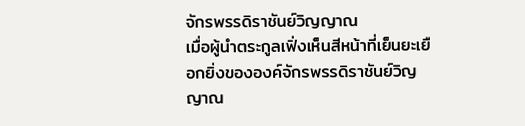จักรพรรดิราชันย์วิญญาณ
เมื่อผู้นำตระกูลเฟิ่งเห็นสีหน้าที่เย็นยะเยือกยิ่งขององค์จักรพรรดิราชันย์วิญญาณ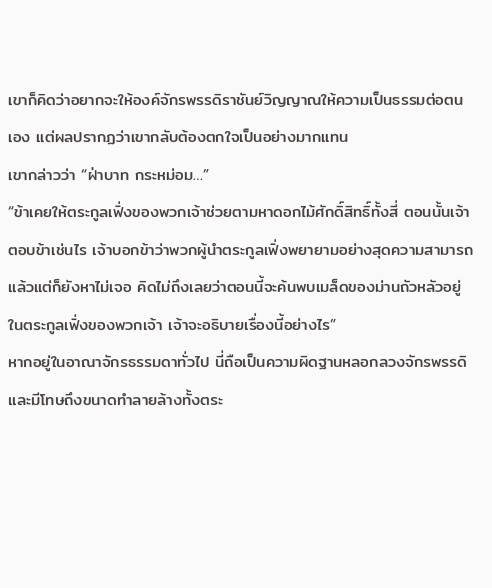เขาก็คิดว่าอยากจะให้องค์จักรพรรดิราชันย์วิญญาณให้ความเป็นธรรมต่อตนเอง แต่ผลปรากฏว่าเขากลับต้องตกใจเป็นอย่างมากแทน
เขากล่าวว่า “ฝ่าบาท กระหม่อม…”
“ข้าเคยให้ตระกูลเฟิ่งของพวกเจ้าช่วยตามหาดอกไม้ศักดิ์สิทธิ์ทั้งสี่ ตอนนั้นเจ้าตอบข้าเช่นไร เจ้าบอกข้าว่าพวกผู้นำตระกูลเฟิ่งพยายามอย่างสุดความสามารถแล้วแต่ก็ยังหาไม่เจอ คิดไม่ถึงเลยว่าตอนนี้จะค้นพบเมล็ดของม่านถัวหลัวอยู่ในตระกูลเฟิ่งของพวกเจ้า เจ้าจะอธิบายเรื่องนี้อย่างไร”
หากอยู่ในอาณาจักรธรรมดาทั่วไป นี่ถือเป็นความผิดฐานหลอกลวงจักรพรรดิ และมีโทษถึงขนาดทำลายล้างทั้งตระ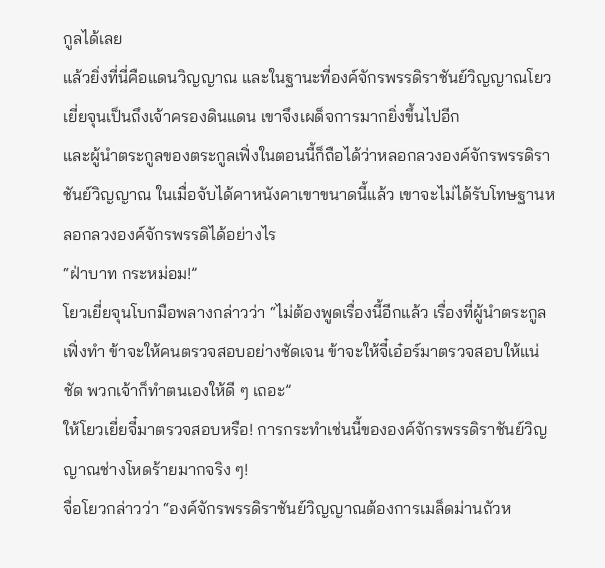กูลได้เลย
แล้วยิ่งที่นี่คือแดนวิญญาณ และในฐานะที่องค์จักรพรรดิราชันย์วิญญาณโยวเยี่ยจุนเป็นถึงเจ้าครองดินแดน เขาจึงเผด็จการมากยิ่งขึ้นไปอีก
และผู้นำตระกูลของตระกูลเฟิ่งในตอนนี้ก็ถือได้ว่าหลอกลวงองค์จักรพรรดิราชันย์วิญญาณ ในเมื่อจับได้คาหนังคาเขาขนาดนี้แล้ว เขาจะไม่ได้รับโทษฐานหลอกลวงองค์จักรพรรดิได้อย่างไร
“ฝ่าบาท กระหม่อม!”
โยวเยี่ยจุนโบกมือพลางกล่าวว่า “ไม่ต้องพูดเรื่องนี้อีกแล้ว เรื่องที่ผู้นำตระกูลเฟิ่งทำ ข้าจะให้คนตรวจสอบอย่างชัดเจน ข้าจะให้จี๋เอ๋อร์มาตรวจสอบให้แน่ชัด พวกเจ้าก็ทำตนเองให้ดี ๆ เถอะ”
ให้โยวเยี่ยจี๋มาตรวจสอบหรือ! การกระทำเช่นนี้ขององค์จักรพรรดิราชันย์วิญญาณช่างโหดร้ายมากจริง ๆ!
จื่อโยวกล่าวว่า “องค์จักรพรรดิราชันย์วิญญาณต้องการเมล็ดม่านถัวห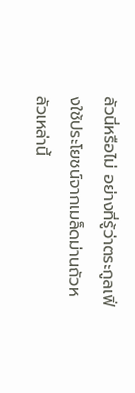ลัวนี่หรือไม่ อย่างที่รู้ว่าตระกูลเฟิ่งใช้ประโยชน์จากเมล็ดม่านถัวหลัวเหล่านี้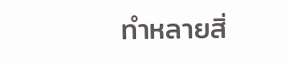ทำหลายสิ่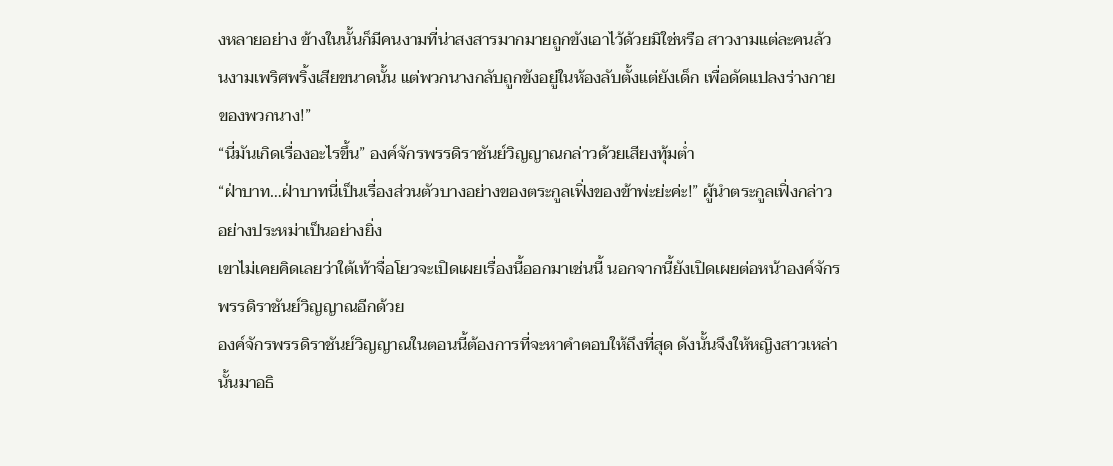งหลายอย่าง ข้างในนั้นก็มีคนงามที่น่าสงสารมากมายถูกขังเอาไว้ด้วยมิใช่หรือ สาวงามแต่ละคนล้วนงามเพริศพริ้งเสียขนาดนั้น แต่พวกนางกลับถูกขังอยู่ในห้องลับตั้งแต่ยังเด็ก เพื่อดัดแปลงร่างกายของพวกนาง!”
“นี่มันเกิดเรื่องอะไรขึ้น” องค์จักรพรรดิราชันย์วิญญาณกล่าวด้วยเสียงทุ้มต่ำ
“ฝ่าบาท…ฝ่าบาทนี่เป็นเรื่องส่วนตัวบางอย่างของตระกูลเฟิ่งของข้าพ่ะย่ะค่ะ!” ผู้นำตระกูลเฟิ่งกล่าวอย่างประหม่าเป็นอย่างยิ่ง
เขาไม่เคยคิดเลยว่าใต้เท้าจื่อโยวจะเปิดเผยเรื่องนี้ออกมาเช่นนี้ นอกจากนี้ยังเปิดเผยต่อหน้าองค์จักรพรรดิราชันย์วิญญาณอีกด้วย
องค์จักรพรรดิราชันย์วิญญาณในตอนนี้ต้องการที่จะหาคำตอบให้ถึงที่สุด ดังนั้นจึงให้หญิงสาวเหล่านั้นมาอธิ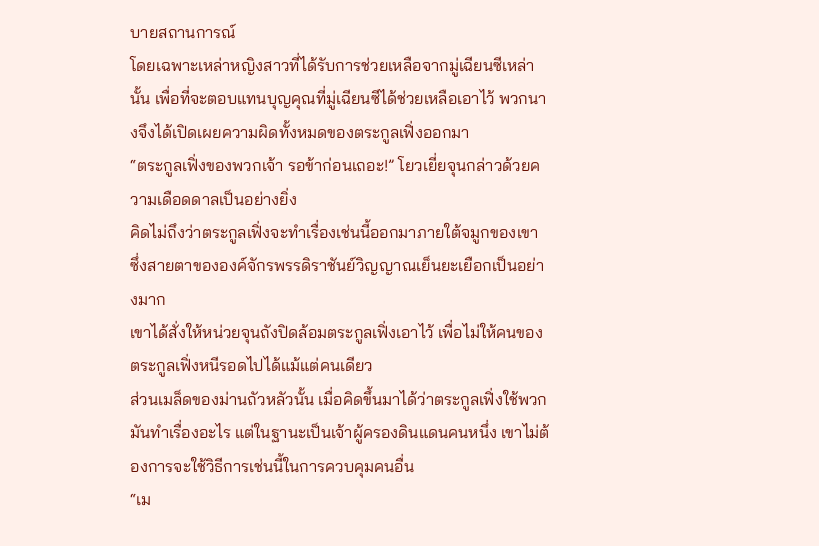บายสถานการณ์
โดยเฉพาะเหล่าหญิงสาวที่ได้รับการช่วยเหลือจากมู่เฉียนซีเหล่านั้น เพื่อที่จะตอบแทนบุญคุณที่มู่เฉียนซีได้ช่วยเหลือเอาไว้ พวกนางจึงได้เปิดเผยความผิดทั้งหมดของตระกูลเฟิ่งออกมา
“ตระกูลเฟิ่งของพวกเจ้า รอข้าก่อนเถอะ!” โยวเยี่ยจุนกล่าวด้วยความเดือดดาลเป็นอย่างยิ่ง
คิดไม่ถึงว่าตระกูลเฟิ่งจะทำเรื่องเช่นนี้ออกมาภายใต้จมูกของเขา ซึ่งสายตาขององค์จักรพรรดิราชันย์วิญญาณเย็นยะเยือกเป็นอย่างมาก
เขาได้สั่งให้หน่วยจุนถังปิดล้อมตระกูลเฟิ่งเอาไว้ เพื่อไม่ให้คนของตระกูลเฟิ่งหนีรอดไปได้แม้แต่คนเดียว
ส่วนเมล็ดของม่านถัวหลัวนั้น เมื่อคิดขึ้นมาได้ว่าตระกูลเฟิ่งใช้พวกมันทำเรื่องอะไร แต่ในฐานะเป็นเจ้าผู้ครองดินแดนคนหนึ่ง เขาไม่ต้องการจะใช้วิธีการเช่นนี้ในการควบคุมคนอื่น
“เม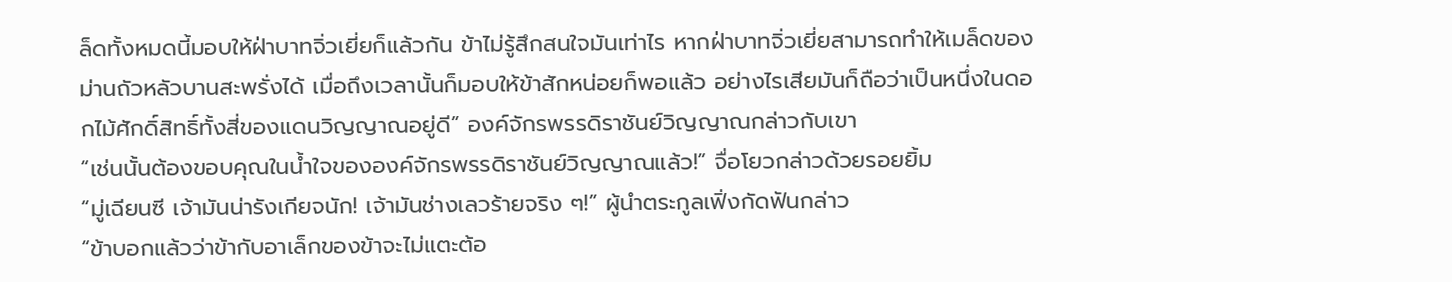ล็ดทั้งหมดนี้มอบให้ฝ่าบาทจิ่วเยี่ยก็แล้วกัน ข้าไม่รู้สึกสนใจมันเท่าไร หากฝ่าบาทจิ่วเยี่ยสามารถทำให้เมล็ดของม่านถัวหลัวบานสะพรั่งได้ เมื่อถึงเวลานั้นก็มอบให้ข้าสักหน่อยก็พอแล้ว อย่างไรเสียมันก็ถือว่าเป็นหนึ่งในดอกไม้ศักดิ์สิทธิ์ทั้งสี่ของแดนวิญญาณอยู่ดี” องค์จักรพรรดิราชันย์วิญญาณกล่าวกับเขา
“เช่นนั้นต้องขอบคุณในน้ำใจขององค์จักรพรรดิราชันย์วิญญาณแล้ว!” จื่อโยวกล่าวด้วยรอยยิ้ม
“มู่เฉียนซี เจ้ามันน่ารังเกียจนัก! เจ้ามันช่างเลวร้ายจริง ๆ!” ผู้นำตระกูลเฟิ่งกัดฟันกล่าว
“ข้าบอกแล้วว่าข้ากับอาเล็กของข้าจะไม่แตะต้อ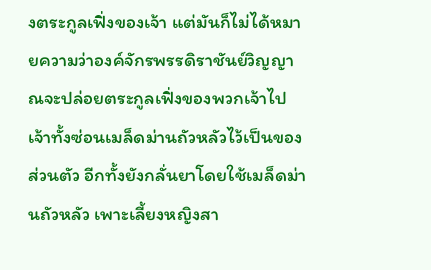งตระกูลเฟิ่งของเจ้า แต่มันก็ไม่ได้หมายความว่าองค์จักรพรรดิราชันย์วิญญาณจะปล่อยตระกูลเฟิ่งของพวกเจ้าไป เจ้าทั้งซ่อนเมล็ดม่านถัวหลัวไว้เป็นของส่วนตัว อีกทั้งยังกลั่นยาโดยใช้เมล็ดม่านถัวหลัว เพาะเลี้ยงหญิงสา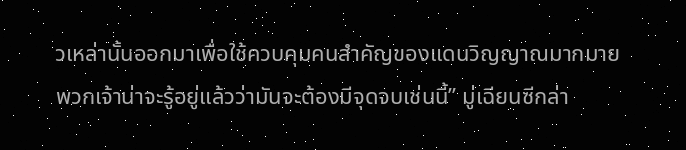วเหล่านั้นออกมาเพื่อใช้ควบคุมคนสำคัญของแดนวิญญาณมากมาย พวกเจ้าน่าจะรู้อยู่แล้วว่ามันจะต้องมีจุดจบเช่นนี้” มู่เฉียนซีกล่า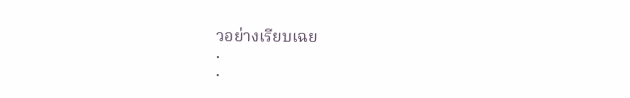วอย่างเรียบเฉย
.
.